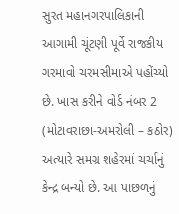સુરત મહાનગરપાલિકાની આગામી ચૂંટણી પૂર્વે રાજકીય ગરમાવો ચરમસીમાએ પહોંચ્યો છે. ખાસ કરીને વોર્ડ નંબર 2 (મોટાવરાછા-અમરોલી – કઠોર) અત્યારે સમગ્ર શહેરમાં ચર્ચાનું કેન્દ્ર બન્યો છે. આ પાછળનું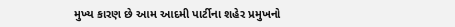મુખ્ય કારણ છે આમ આદમી પાર્ટીના શહેર પ્રમુખનો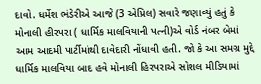દાવો. ધર્મેશ ભંડેરીએ આજે (3 એપ્રિલ) સવારે જણાવ્યું હતું કે મોનાલી હીરપરા ( ધાર્મિક માલવિયાની પત્ની)એ વોર્ડ નંબર બેમાં આમ આદમી પાર્ટીમાંથી દાવેદારી નોંધાવી હતી. જો કે આ સમગ્ર મુદ્દે ધાર્મિક માલવિયા બાદ હવે મોનાલી હિરપરાએ સોશલ મીડિયામાં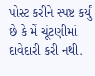પોસ્ટ કરીને સ્પષ્ટ કર્યું છે કે મેં ચૂંટણીમાં દાવેદારી કરી નથી.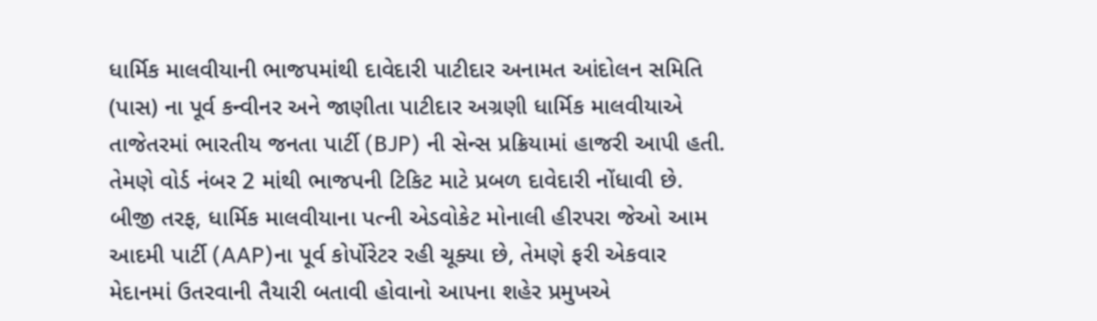ધાર્મિક માલવીયાની ભાજપમાંથી દાવેદારી પાટીદાર અનામત આંદોલન સમિતિ (પાસ) ના પૂર્વ કન્વીનર અને જાણીતા પાટીદાર અગ્રણી ધાર્મિક માલવીયાએ તાજેતરમાં ભારતીય જનતા પાર્ટી (BJP) ની સેન્સ પ્રક્રિયામાં હાજરી આપી હતી. તેમણે વોર્ડ નંબર 2 માંથી ભાજપની ટિકિટ માટે પ્રબળ દાવેદારી નોંધાવી છે.
બીજી તરફ, ધાર્મિક માલવીયાના પત્ની એડવોકેટ મોનાલી હીરપરા જેઓ આમ આદમી પાર્ટી (AAP)ના પૂર્વ કોર્પોરેટર રહી ચૂક્યા છે, તેમણે ફરી એકવાર મેદાનમાં ઉતરવાની તૈયારી બતાવી હોવાનો આપના શહેર પ્રમુખએ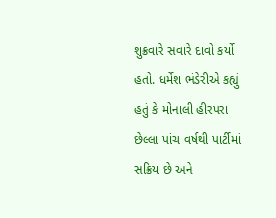શુક્રવારે સવારે દાવો કર્યો હતો. ધર્મેશ ભંડેરીએ કહ્યું હતું કે મોનાલી હીરપરા છેલ્લા પાંચ વર્ષથી પાર્ટીમાં સક્રિય છે અને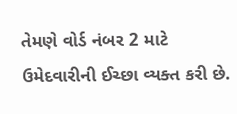તેમણે વોર્ડ નંબર 2 માટે ઉમેદવારીની ઈચ્છા વ્યક્ત કરી છે.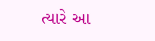ત્યારે આ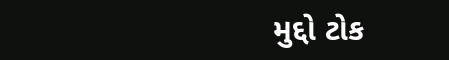મુદ્દો ટોક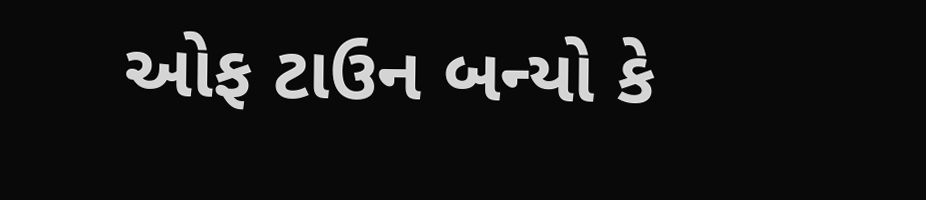ઓફ ટાઉન બન્યો કે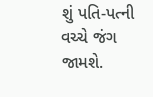શું પતિ-પત્ની વચ્ચે જંગ જામશે.